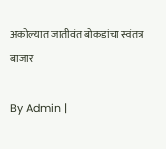अकोल्यात जातीवंत बोकडांचा स्वंतत्र बाजार

By Admin |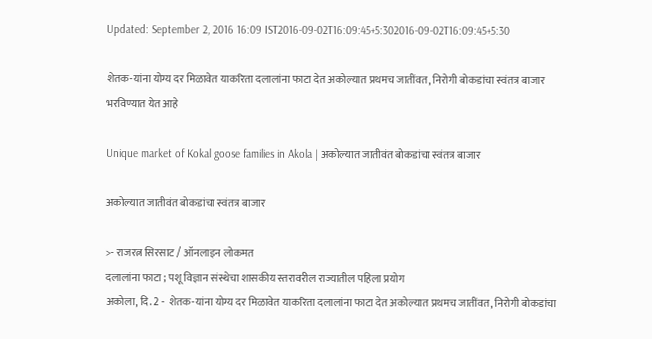Updated: September 2, 2016 16:09 IST2016-09-02T16:09:45+5:302016-09-02T16:09:45+5:30

शेतक-यांना योग्य दर मिळावेत याकरिता दलालांना फाटा देत अकोल्यात प्रथमच जातींवत, निरोगी बोकडांचा स्वंतत्र बाजार भरविण्यात येत आहे

Unique market of Kokal goose families in Akola | अकोल्यात जातीवंत बोकडांचा स्वंतत्र बाजार

अकोल्यात जातीवंत बोकडांचा स्वंतत्र बाजार

>- राजरत्न सिरसाट / ऑनलाइन लोकमत
दलालांना फाटा ; पशू विज्ञान संस्थेचा शासकीय स्तरावरील राज्यातील पहिला प्रयोग
अकोला, दि. 2 -  शेतक-यांना योग्य दर मिळावेत याकरिता दलालांना फाटा देत अकोल्यात प्रथमच जातींवत, निरोगी बोकडांचा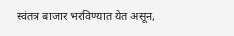स्वंतत्र बाजार भरविण्यात येत असून,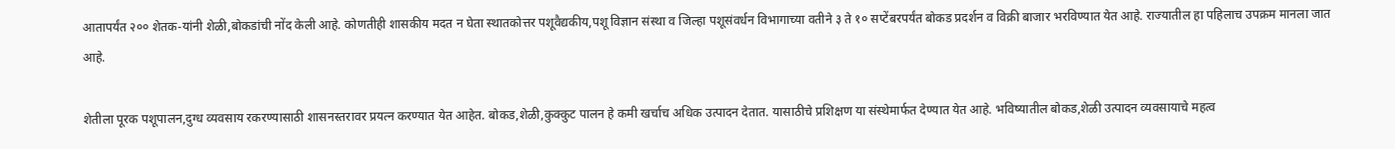आतापर्यंत २०० शेतक-यांनी शेळी,बोकडांची नोंद केली आहे. कोणतीही शासकीय मदत न घेता स्थातकोत्तर पशूवैद्यकीय,पशू विज्ञान संस्था व जिल्हा पशूसंवर्धन विभागाच्या वतीने ३ ते १० सप्टेंबरपर्यंत बोकड प्रदर्शन व विक्री बाजार भरविण्यात येत आहे. राज्यातील हा पहिलाच उपक्रम मानला जात आहे.

शेतीला पूरक पशूपालन,दुग्ध व्यवसाय रकरण्यासाठी शासनस्तरावर प्रयत्न करण्यात येत आहेत. बोकड,शेळी,कुक्कुट पालन हे कमी खर्चाच अधिक उत्पादन देतात. यासाठीचे प्रशिक्षण या संस्थेमार्फत देण्यात येत आहे. भविष्यातील बोकड,शेळी उत्पादन व्यवसायाचे महत्व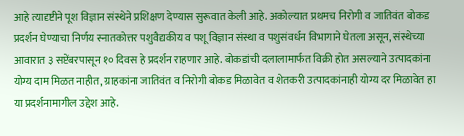आहे त्यादृष्टीने पूश विज्ञान संस्थेने प्रशिक्षण देण्यास सुरूवात केली आहे. अकोल्यात प्रथमच निरोगी व जातिवंत बोकड प्रदर्शन घेण्याचा निर्णय स्नातकोत्तर पशुवैद्यकीय व पशू विज्ञान संस्था व पशुसंवर्धन विभागाने घेतला असून, संस्थेच्या आवारात ३ सप्टेंबरपासून १० दिवस हे प्रदर्शन राहणार आहे. बोकडांची दलालामार्फत विक्री होत असल्याने उत्पादकांना योग्य दाम मिळत नाहीत, ग्राहकांना जातिवंत व निरोगी बोकड मिळावेत व शेतकरी उत्पादकांनाही योग्य दर मिळावेत हा या प्रदर्शनामागील उद्देश आहे.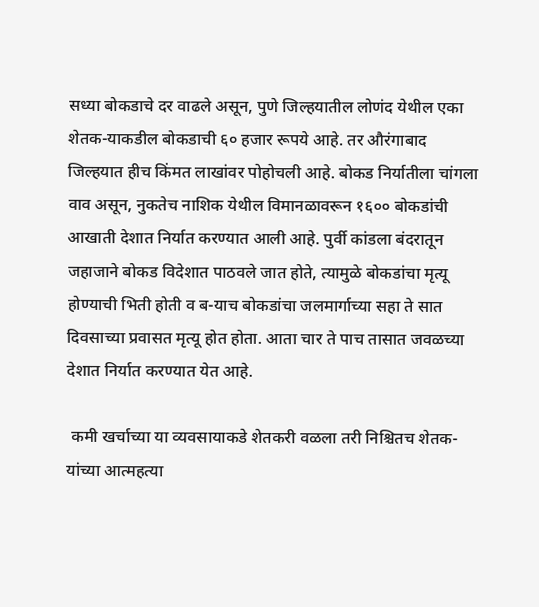सध्या बोकडाचे दर वाढले असून, पुणे जिल्हयातील लोणंद येथील एका शेतक-याकडील बोकडाची ६० हजार रूपये आहे. तर औरंगाबाद जिल्हयात हीच किंमत लाखांवर पोहोचली आहे. बोकड निर्यातीला चांगला वाव असून, नुकतेच नाशिक येथील विमानळावरून १६०० बोकडांची आखाती देशात निर्यात करण्यात आली आहे. पुर्वी कांडला बंदरातून जहाजाने बोकड विदेशात पाठवले जात होते, त्यामुळे बोकडांचा मृत्यू होण्याची भिती होती व ब-याच बोकडांचा जलमार्गाच्या सहा ते सात दिवसाच्या प्रवासत मृत्यू होत होता. आता चार ते पाच तासात जवळच्या देशात निर्यात करण्यात येत आहे.

 कमी खर्चाच्या या व्यवसायाकडे शेतकरी वळला तरी निश्चितच शेतक-यांच्या आत्महत्या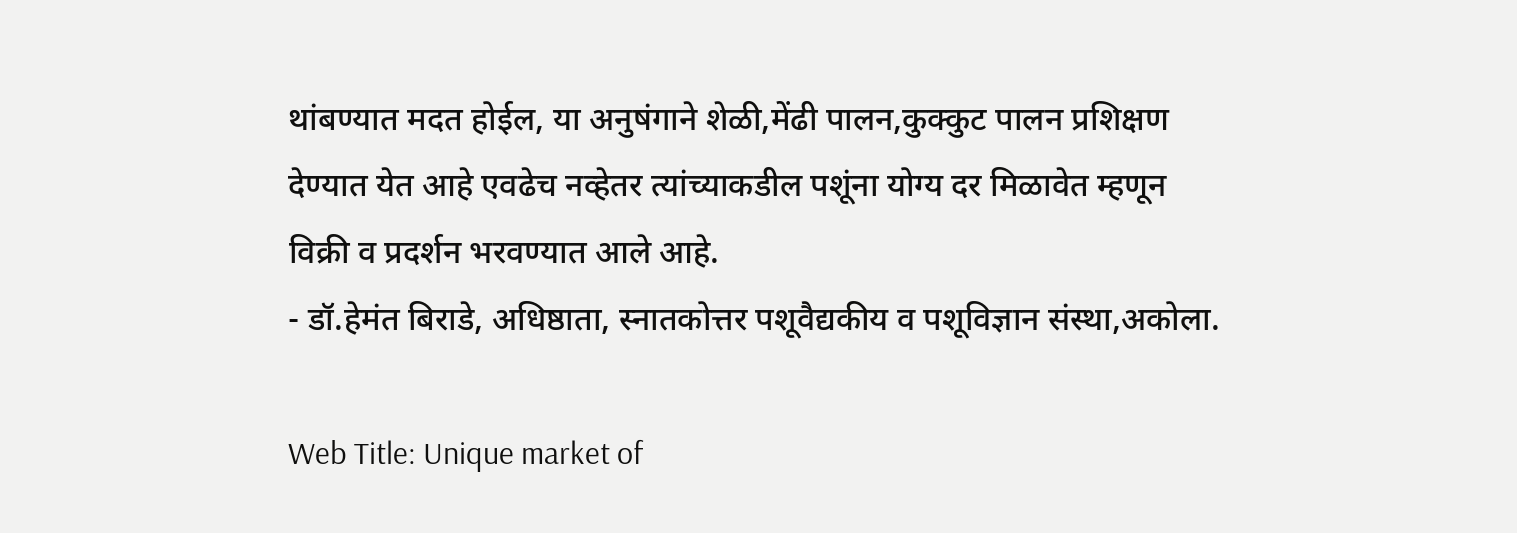थांबण्यात मदत होईल, या अनुषंगाने शेळी,मेंढी पालन,कुक्कुट पालन प्रशिक्षण देण्यात येत आहे एवढेच नव्हेतर त्यांच्याकडील पशूंना योग्य दर मिळावेत म्हणून विक्री व प्रदर्शन भरवण्यात आले आहे.
- डॉ.हेमंत बिराडे, अधिष्ठाता, स्नातकोत्तर पशूवैद्यकीय व पशूविज्ञान संस्था,अकोला.

Web Title: Unique market of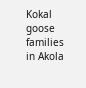Kokal goose families in Akola